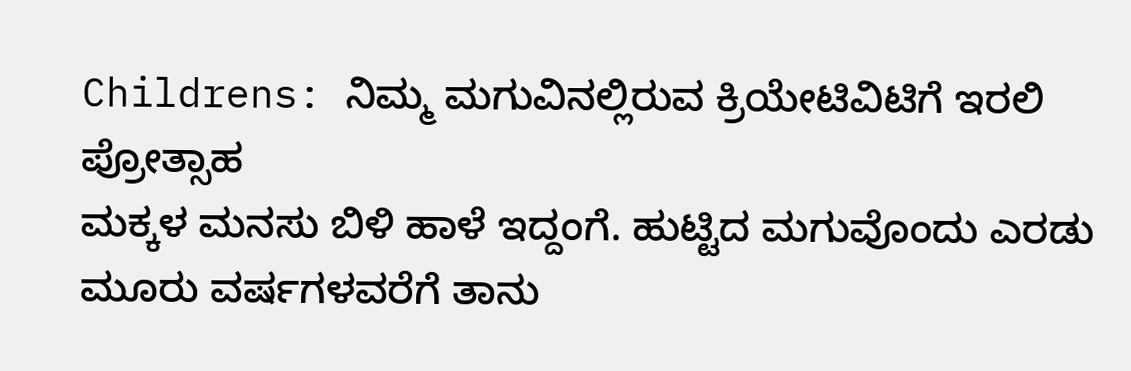Childrens: ನಿಮ್ಮ ಮಗುವಿನಲ್ಲಿರುವ ಕ್ರಿಯೇಟಿವಿಟಿಗೆ ಇರಲಿ ಪ್ರೋತ್ಸಾಹ
ಮಕ್ಕಳ ಮನಸು ಬಿಳಿ ಹಾಳೆ ಇದ್ದಂಗೆ. ಹುಟ್ಟಿದ ಮಗುವೊಂದು ಎರಡು ಮೂರು ವರ್ಷಗಳವರೆಗೆ ತಾನು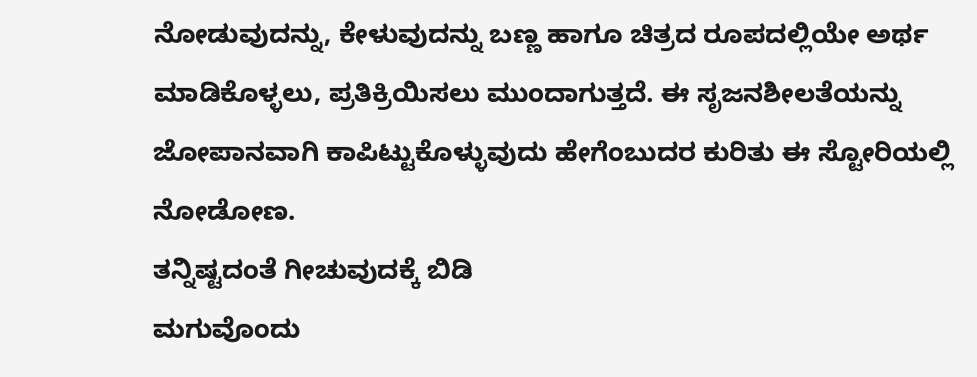ನೋಡುವುದನ್ನು, ಕೇಳುವುದನ್ನು ಬಣ್ಣ ಹಾಗೂ ಚಿತ್ರದ ರೂಪದಲ್ಲಿಯೇ ಅರ್ಥ ಮಾಡಿಕೊಳ್ಳಲು, ಪ್ರತಿಕ್ರಿಯಿಸಲು ಮುಂದಾಗುತ್ತದೆ. ಈ ಸೃಜನಶೀಲತೆಯನ್ನು ಜೋಪಾನವಾಗಿ ಕಾಪಿಟ್ಟುಕೊಳ್ಳುವುದು ಹೇಗೆಂಬುದರ ಕುರಿತು ಈ ಸ್ಟೋರಿಯಲ್ಲಿ ನೋಡೋಣ.
ತನ್ನಿಷ್ಟದಂತೆ ಗೀಚುವುದಕ್ಕೆ ಬಿಡಿ
ಮಗುವೊಂದು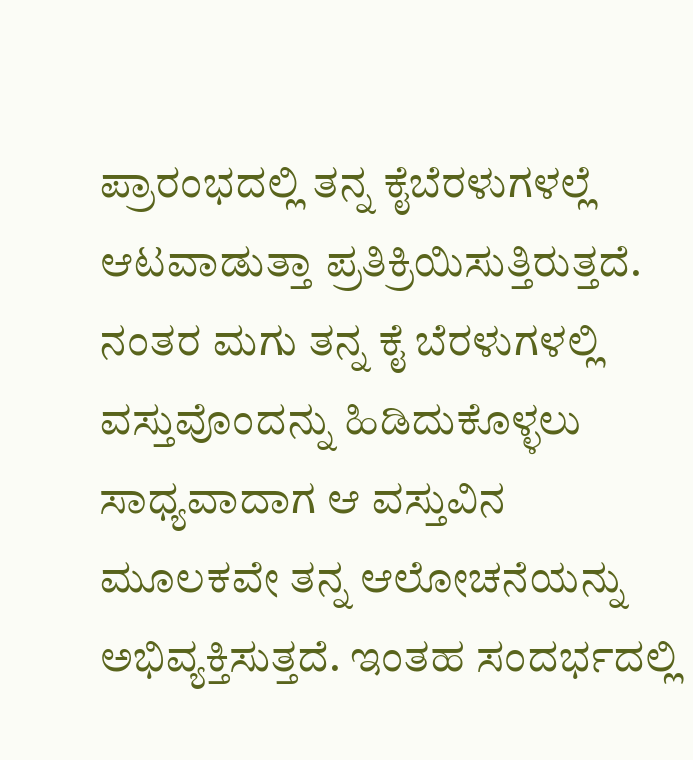ಪ್ರಾರಂಭದಲ್ಲಿ ತನ್ನ ಕೈಬೆರಳುಗಳಲ್ಲೆ ಆಟವಾಡುತ್ತಾ ಪ್ರತಿಕ್ರಿಯಿಸುತ್ತಿರುತ್ತದೆ. ನಂತರ ಮಗು ತನ್ನ ಕೈ ಬೆರಳುಗಳಲ್ಲಿ ವಸ್ತುವೊಂದನ್ನು ಹಿಡಿದುಕೊಳ್ಳಲು ಸಾಧ್ಯವಾದಾಗ ಆ ವಸ್ತುವಿನ ಮೂಲಕವೇ ತನ್ನ ಆಲೋಚನೆಯನ್ನು ಅಭಿವ್ಯಕ್ತಿಸುತ್ತದೆ. ಇಂತಹ ಸಂದರ್ಭದಲ್ಲಿ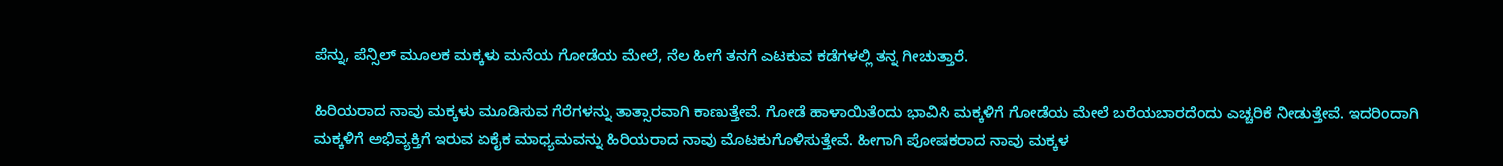ಪೆನ್ನು, ಪೆನ್ಸಿಲ್ ಮೂಲಕ ಮಕ್ಕಳು ಮನೆಯ ಗೋಡೆಯ ಮೇಲೆ, ನೆಲ ಹೀಗೆ ತನಗೆ ಎಟಕುವ ಕಡೆಗಳಲ್ಲಿ ತನ್ನ ಗೀಚುತ್ತಾರೆ.

ಹಿರಿಯರಾದ ನಾವು ಮಕ್ಕಳು ಮೂಡಿಸುವ ಗೆರೆಗಳನ್ನು ತಾತ್ಸಾರವಾಗಿ ಕಾಣುತ್ತೇವೆ. ಗೋಡೆ ಹಾಳಾಯಿತೆಂದು ಭಾವಿಸಿ ಮಕ್ಕಳಿಗೆ ಗೋಡೆಯ ಮೇಲೆ ಬರೆಯಬಾರದೆಂದು ಎಚ್ಚರಿಕೆ ನೀಡುತ್ತೇವೆ. ಇದರಿಂದಾಗಿ ಮಕ್ಕಳಿಗೆ ಅಭಿವ್ಯಕ್ತಿಗೆ ಇರುವ ಏಕೈಕ ಮಾಧ್ಯಮವನ್ನು ಹಿರಿಯರಾದ ನಾವು ಮೊಟಕುಗೊಳಿಸುತ್ತೇವೆ. ಹೀಗಾಗಿ ಪೋಷಕರಾದ ನಾವು ಮಕ್ಕಳ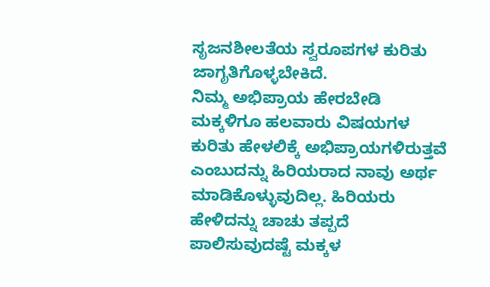ಸೃಜನಶೀಲತೆಯ ಸ್ವರೂಪಗಳ ಕುರಿತು ಜಾಗೃತಿಗೊಳ್ಳಬೇಕಿದೆ.
ನಿಮ್ಮ ಅಭಿಪ್ರಾಯ ಹೇರಬೇಡಿ
ಮಕ್ಕಳಿಗೂ ಹಲವಾರು ವಿಷಯಗಳ ಕುರಿತು ಹೇಳಲಿಕ್ಕೆ ಅಭಿಪ್ರಾಯಗಳಿರುತ್ತವೆ ಎಂಬುದನ್ನು ಹಿರಿಯರಾದ ನಾವು ಅರ್ಥ ಮಾಡಿಕೊಳ್ಳುವುದಿಲ್ಲ. ಹಿರಿಯರು ಹೇಳಿದನ್ನು ಚಾಚು ತಪ್ಪದೆ ಪಾಲಿಸುವುದಷ್ಟೆ ಮಕ್ಕಳ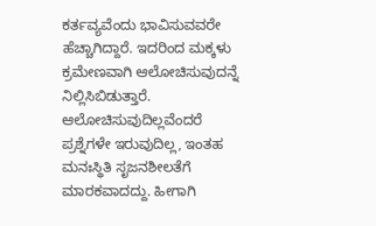ಕರ್ತವ್ಯವೆಂದು ಭಾವಿಸುವವರೇ ಹೆಚ್ಚಾಗಿದ್ದಾರೆ. ಇದರಿಂದ ಮಕ್ಕಳು ಕ್ರಮೇಣವಾಗಿ ಆಲೋಚಿಸುವುದನ್ನೆ ನಿಲ್ಲಿಸಿಬಿಡುತ್ತಾರೆ. ಆಲೋಚಿಸುವುದಿಲ್ಲವೆಂದರೆ ಪ್ರಶ್ನೆಗಳೇ ಇರುವುದಿಲ್ಲ, ಇಂತಹ ಮನಃಸ್ಥಿತಿ ಸೃಜನಶೀಲತೆಗೆ ಮಾರಕವಾದದ್ದು. ಹೀಗಾಗಿ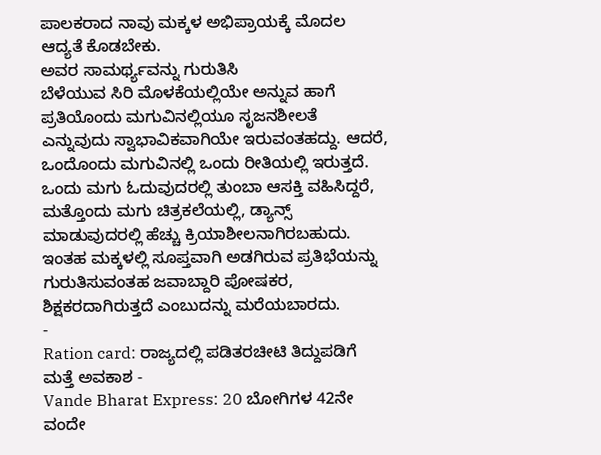ಪಾಲಕರಾದ ನಾವು ಮಕ್ಕಳ ಅಭಿಪ್ರಾಯಕ್ಕೆ ಮೊದಲ ಆದ್ಯತೆ ಕೊಡಬೇಕು.
ಅವರ ಸಾಮರ್ಥ್ಯವನ್ನು ಗುರುತಿಸಿ
ಬೆಳೆಯುವ ಸಿರಿ ಮೊಳಕೆಯಲ್ಲಿಯೇ ಅನ್ನುವ ಹಾಗೆ ಪ್ರತಿಯೊಂದು ಮಗುವಿನಲ್ಲಿಯೂ ಸೃಜನಶೀಲತೆ ಎನ್ನುವುದು ಸ್ವಾಭಾವಿಕವಾಗಿಯೇ ಇರುವಂತಹದ್ದು. ಆದರೆ, ಒಂದೊಂದು ಮಗುವಿನಲ್ಲಿ ಒಂದು ರೀತಿಯಲ್ಲಿ ಇರುತ್ತದೆ. ಒಂದು ಮಗು ಓದುವುದರಲ್ಲಿ ತುಂಬಾ ಆಸಕ್ತಿ ವಹಿಸಿದ್ದರೆ, ಮತ್ತೊಂದು ಮಗು ಚಿತ್ರಕಲೆಯಲ್ಲಿ, ಡ್ಯಾನ್ಸ್ ಮಾಡುವುದರಲ್ಲಿ ಹೆಚ್ಚು ಕ್ರಿಯಾಶೀಲನಾಗಿರಬಹುದು. ಇಂತಹ ಮಕ್ಕಳಲ್ಲಿ ಸೂಪ್ತವಾಗಿ ಅಡಗಿರುವ ಪ್ರತಿಭೆಯನ್ನು ಗುರುತಿಸುವಂತಹ ಜವಾಬ್ದಾರಿ ಪೋಷಕರ, ಶಿಕ್ಷಕರದಾಗಿರುತ್ತದೆ ಎಂಬುದನ್ನು ಮರೆಯಬಾರದು.
-
Ration card: ರಾಜ್ಯದಲ್ಲಿ ಪಡಿತರಚೀಟಿ ತಿದ್ದುಪಡಿಗೆ ಮತ್ತೆ ಅವಕಾಶ -
Vande Bharat Express: 20 ಬೋಗಿಗಳ 42ನೇ ವಂದೇ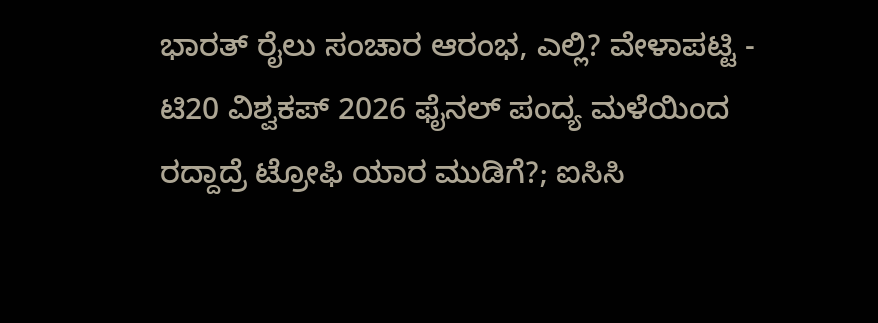ಭಾರತ್ ರೈಲು ಸಂಚಾರ ಆರಂಭ, ಎಲ್ಲಿ? ವೇಳಾಪಟ್ಟಿ -
ಟಿ20 ವಿಶ್ವಕಪ್ 2026 ಫೈನಲ್ ಪಂದ್ಯ ಮಳೆಯಿಂದ ರದ್ದಾದ್ರೆ ಟ್ರೋಫಿ ಯಾರ ಮುಡಿಗೆ?; ಐಸಿಸಿ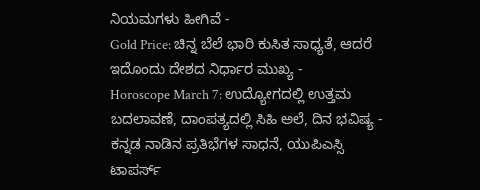ನಿಯಮಗಳು ಹೀಗಿವೆ -
Gold Price: ಚಿನ್ನ ಬೆಲೆ ಭಾರಿ ಕುಸಿತ ಸಾಧ್ಯತೆ, ಆದರೆ ಇದೊಂದು ದೇಶದ ನಿರ್ಧಾರ ಮುಖ್ಯ -
Horoscope March 7: ಉದ್ಯೋಗದಲ್ಲಿ ಉತ್ತಮ ಬದಲಾವಣೆ, ದಾಂಪತ್ಯದಲ್ಲಿ ಸಿಹಿ ಅಲೆ, ದಿನ ಭವಿಷ್ಯ -
ಕನ್ನಡ ನಾಡಿನ ಪ್ರತಿಭೆಗಳ ಸಾಧನೆ, ಯುಪಿಎಸ್ಸಿ ಟಾಪರ್ಸ್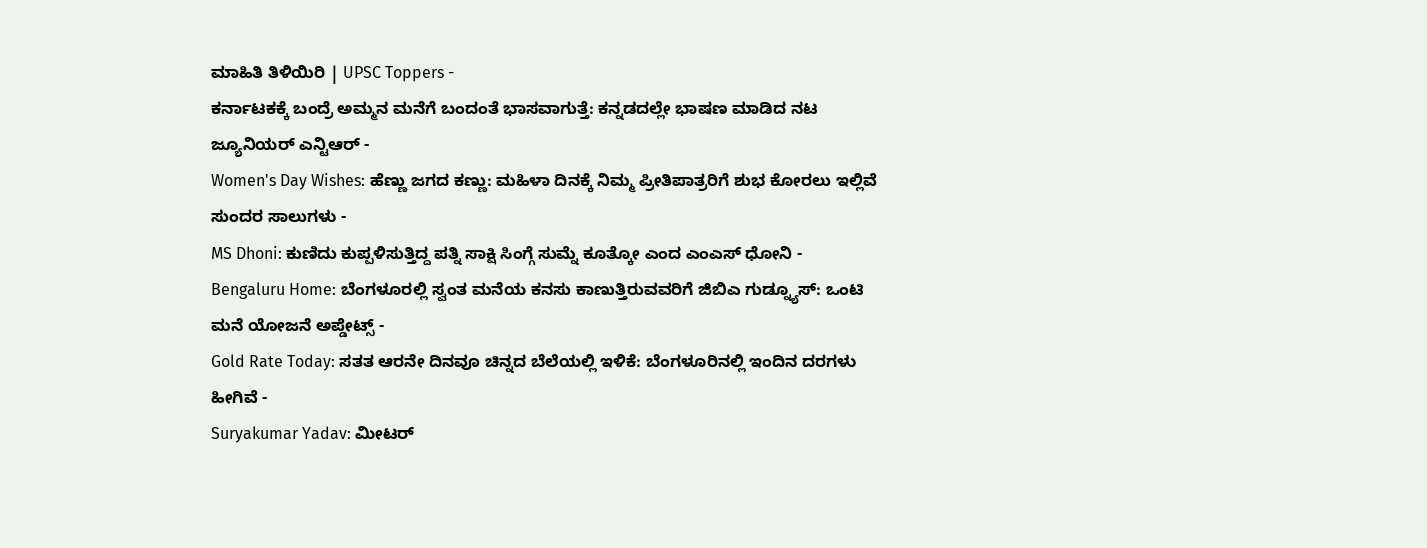ಮಾಹಿತಿ ತಿಳಿಯಿರಿ | UPSC Toppers -
ಕರ್ನಾಟಕಕ್ಕೆ ಬಂದ್ರೆ ಅಮ್ಮನ ಮನೆಗೆ ಬಂದಂತೆ ಭಾಸವಾಗುತ್ತೆ: ಕನ್ನಡದಲ್ಲೇ ಭಾಷಣ ಮಾಡಿದ ನಟ ಜ್ಯೂನಿಯರ್ ಎನ್ಟಿಆರ್ -
Women's Day Wishes: ಹೆಣ್ಣು ಜಗದ ಕಣ್ಣು: ಮಹಿಳಾ ದಿನಕ್ಕೆ ನಿಮ್ಮ ಪ್ರೀತಿಪಾತ್ರರಿಗೆ ಶುಭ ಕೋರಲು ಇಲ್ಲಿವೆ ಸುಂದರ ಸಾಲುಗಳು -
MS Dhoni: ಕುಣಿದು ಕುಪ್ಪಳಿಸುತ್ತಿದ್ದ ಪತ್ನಿ ಸಾಕ್ಷಿ ಸಿಂಗ್ಗೆ ಸುಮ್ನೆ ಕೂತ್ಕೋ ಎಂದ ಎಂಎಸ್ ಧೋನಿ -
Bengaluru Home: ಬೆಂಗಳೂರಲ್ಲಿ ಸ್ವಂತ ಮನೆಯ ಕನಸು ಕಾಣುತ್ತಿರುವವರಿಗೆ ಜಿಬಿಎ ಗುಡ್ನ್ಯೂಸ್: ಒಂಟಿ ಮನೆ ಯೋಜನೆ ಅಪ್ಡೇಟ್ಸ್ -
Gold Rate Today: ಸತತ ಆರನೇ ದಿನವೂ ಚಿನ್ನದ ಬೆಲೆಯಲ್ಲಿ ಇಳಿಕೆ: ಬೆಂಗಳೂರಿನಲ್ಲಿ ಇಂದಿನ ದರಗಳು ಹೀಗಿವೆ -
Suryakumar Yadav: ಮೀಟರ್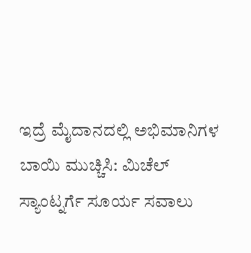ಇದ್ರೆ ಮೈದಾನದಲ್ಲಿ ಅಭಿಮಾನಿಗಳ ಬಾಯಿ ಮುಚ್ಚಿಸಿ: ಮಿಚೆಲ್ ಸ್ಯಾಂಟ್ನರ್ಗೆ ಸೂರ್ಯ ಸವಾಲು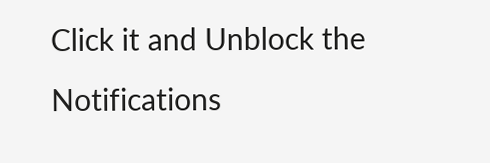Click it and Unblock the Notifications